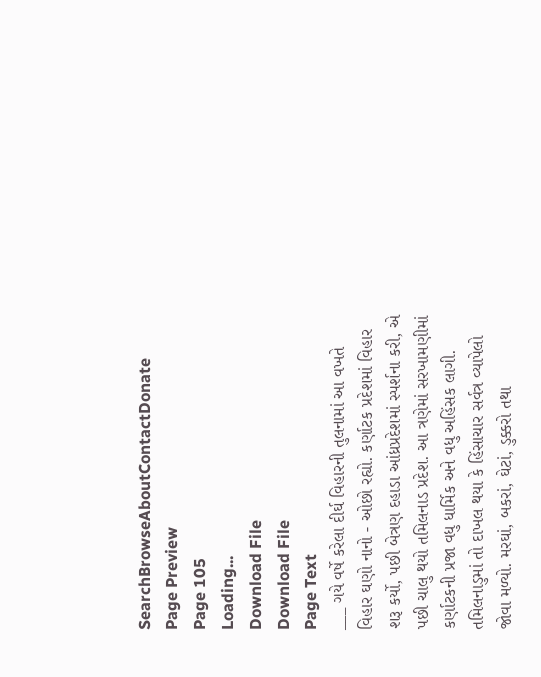SearchBrowseAboutContactDonate
Page Preview
Page 105
Loading...
Download File
Download File
Page Text
___ ગયે વર્ષે કરેલા દીર્ઘ વિહારની તુલનામાં આ વખતે વિહાર ઘણો નાનો - ઓછો રહ્યો. કર્ણાટક પ્રદેશમાં વિહાર શરૂ કર્યો, પછી બેત્રણ દહાડા આંધ્રપ્રદેશમાં સ્પર્શના કરી, એ પછી ચાલુ થયો તમિલનાડ પ્રદેશ. આ ત્રણેમાં સરખામણીમાં કર્ણાટકની પ્રજા વધુ ધાર્મિક અને વધુ અહિંસક લાગી. તમિલનાડુમાં તો દાખલ થયા કે હિંસાચાર સર્વત્ર વ્યાપેલો જોવા મળ્યો. મરઘાં, બકરાં, ઘેટાં, ડુક્કરો તથા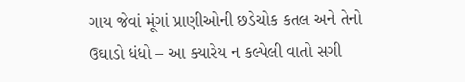ગાય જેવાં મૂંગાં પ્રાણીઓની છડેચોક કતલ અને તેનો ઉઘાડો ધંધો – આ ક્યારેય ન કલ્પેલી વાતો સગી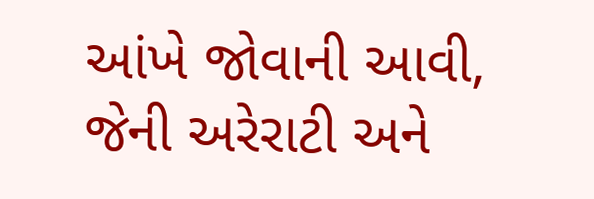આંખે જોવાની આવી, જેની અરેરાટી અને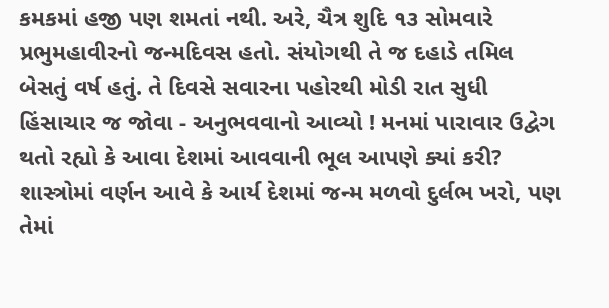કમકમાં હજી પણ શમતાં નથી. અરે, ચૈત્ર શુદિ ૧૩ સોમવારે પ્રભુમહાવીરનો જન્મદિવસ હતો. સંયોગથી તે જ દહાડે તમિલ બેસતું વર્ષ હતું. તે દિવસે સવારના પહોરથી મોડી રાત સુધી હિંસાચાર જ જોવા - અનુભવવાનો આવ્યો ! મનમાં પારાવાર ઉદ્વેગ થતો રહ્યો કે આવા દેશમાં આવવાની ભૂલ આપણે ક્યાં કરી? શાસ્ત્રોમાં વર્ણન આવે કે આર્ય દેશમાં જન્મ મળવો દુર્લભ ખરો, પણ તેમાં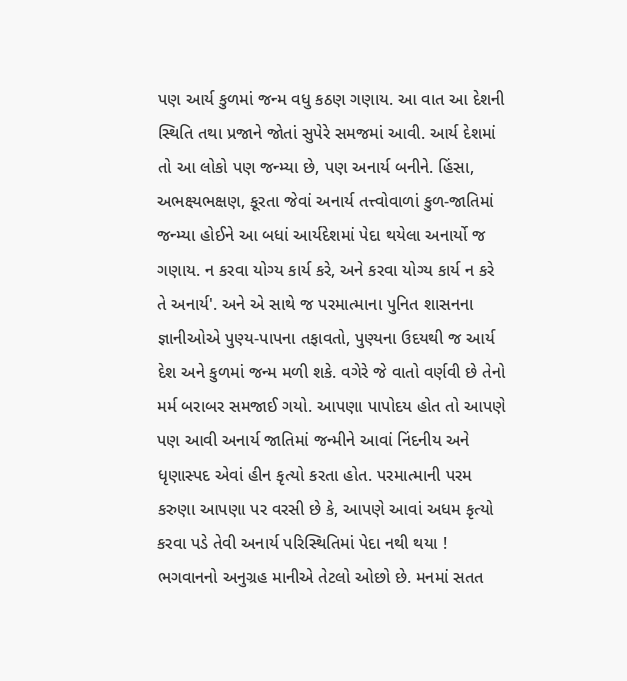પણ આર્ય કુળમાં જન્મ વધુ કઠણ ગણાય. આ વાત આ દેશની સ્થિતિ તથા પ્રજાને જોતાં સુપેરે સમજમાં આવી. આર્ય દેશમાં તો આ લોકો પણ જન્મ્યા છે, પણ અનાર્ય બનીને. હિંસા, અભક્ષ્યભક્ષણ, કૂરતા જેવાં અનાર્ય તત્ત્વોવાળાં કુળ-જાતિમાં જન્મ્યા હોઈને આ બધાં આર્યદેશમાં પેદા થયેલા અનાર્યો જ ગણાય. ન કરવા યોગ્ય કાર્ય કરે, અને કરવા યોગ્ય કાર્ય ન કરે તે અનાર્ય'. અને એ સાથે જ પરમાત્માના પુનિત શાસનના જ્ઞાનીઓએ પુણ્ય-પાપના તફાવતો, પુણ્યના ઉદયથી જ આર્ય દેશ અને કુળમાં જન્મ મળી શકે. વગેરે જે વાતો વર્ણવી છે તેનો મર્મ બરાબર સમજાઈ ગયો. આપણા પાપોદય હોત તો આપણે પણ આવી અનાર્ય જાતિમાં જન્મીને આવાં નિંદનીય અને ધૃણાસ્પદ એવાં હીન કૃત્યો કરતા હોત. પરમાત્માની પરમ કરુણા આપણા પર વરસી છે કે, આપણે આવાં અધમ કૃત્યો કરવા પડે તેવી અનાર્ય પરિસ્થિતિમાં પેદા નથી થયા ! ભગવાનનો અનુગ્રહ માનીએ તેટલો ઓછો છે. મનમાં સતત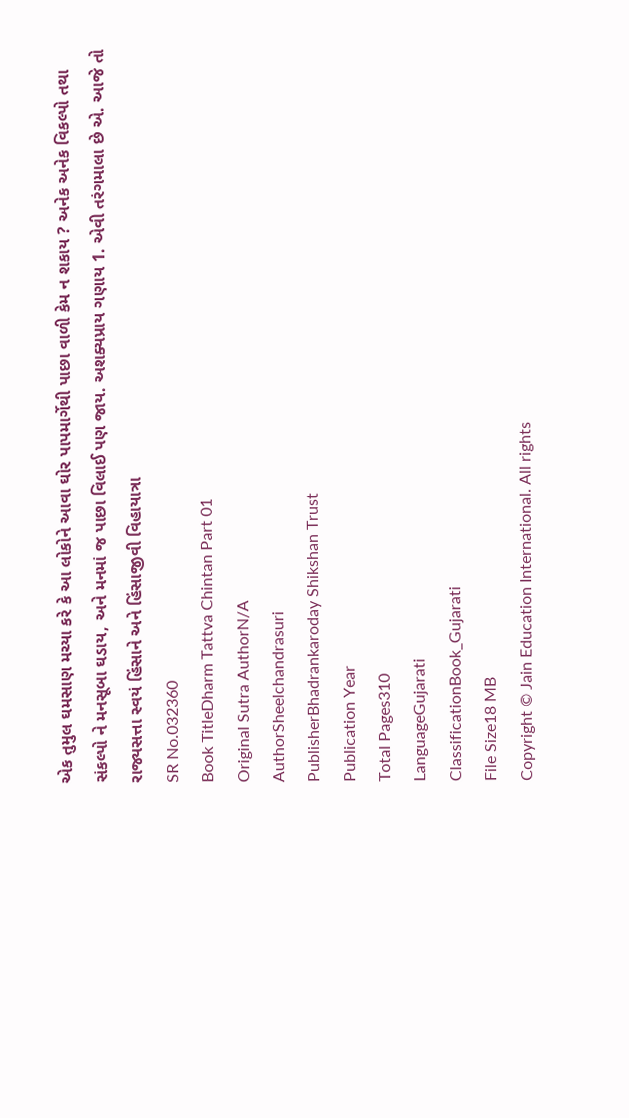એક તુમુલ ઘમસાણ મચ્યા કરે કે આ લોકોને આવા ઘોર પાપમાર્ગેથી પાછા વાળી કેમ ન શકાય ? અનેક અનેક વિકલ્પો તથા સંકલ્પો ને મનસૂબા ઘડાય, અને મનમાં જ પાછા વિલાઈ પણ જાય. અશક્યપ્રાય ગણાય 1. એવી તરંગમાલા છે એ. આજે તો રાજ્યસત્તા સ્વયં હિંસાને અને હિંસાજીવી વિહાયાત્રા
SR No.032360
Book TitleDharm Tattva Chintan Part 01
Original Sutra AuthorN/A
AuthorSheelchandrasuri
PublisherBhadrankaroday Shikshan Trust
Publication Year
Total Pages310
LanguageGujarati
ClassificationBook_Gujarati
File Size18 MB
Copyright © Jain Education International. All rights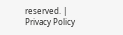reserved. | Privacy Policy